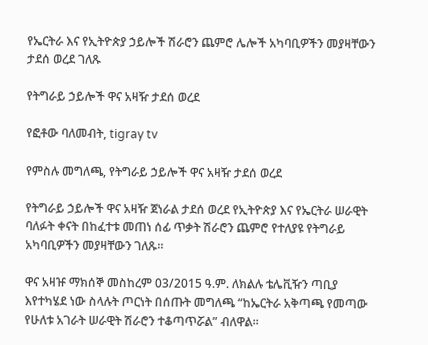የኤርትራ እና የኢትዮጵያ ኃይሎች ሽራሮን ጨምሮ ሌሎች አካባቢዎችን መያዛቸውን ታደሰ ወረደ ገለጹ

የትግራይ ኃይሎች ዋና አዛዥ ታደሰ ወረደ

የፎቶው ባለመብት, tigray tv

የምስሉ መግለጫ, የትግራይ ኃይሎች ዋና አዛዥ ታደሰ ወረደ

የትግራይ ኃይሎች ዋና አዛዥ ጀነራል ታደሰ ወረደ የኢትዮጵያ እና የኤርትራ ሠራዊት ባለፉት ቀናት በከፈተቱ መጠነ ሰፊ ጥቃት ሽራሮን ጨምሮ የተለያዩ የትግራይ አካባቢዎችን መያዛቸውን ገለጹ።

ዋና አዛዡ ማክሰኞ መስከረም 03/2015 ዓ.ም. ለክልሉ ቴሌቪዥን ጣቢያ እየተካሄደ ነው ስላሉት ጦርነት በሰጡት መግለጫ “ከኤርትራ አቅጣጫ የመጣው የሁለቱ አገራት ሠራዊት ሽራሮን ተቆጣጥሯል” ብለዋል።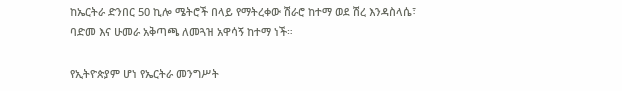ከኤርትራ ድንበር 50 ኪሎ ሜትሮች በላይ የማትረቀው ሽራሮ ከተማ ወደ ሽረ እንዳስላሴ፣ ባድመ እና ሁመራ አቅጣጫ ለመጓዝ አዋሳኝ ከተማ ነች።

የኢትዮጵያም ሆነ የኤርትራ መንግሥት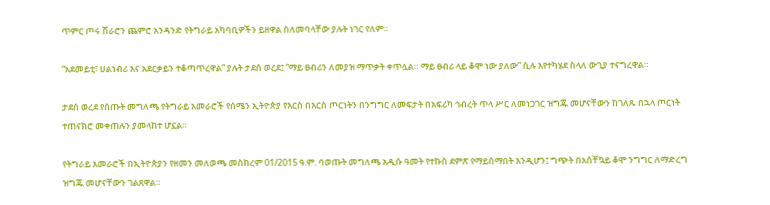ጥምር ጦሩ ሽራሮን ጨምሮ አንዳንድ የትግራይ አካባቢዎችን ይዘዋል ስለመባላቸው ያሉት ነገር የለም።

“አደመይቲ፣ ሀልነብሪ እና አደርቃይን ተቆጣጥረዋል” ያሉት ታደሰ ወረደ፤ “ማይ ፀብሪን ለመያዝ ማጥቃት ቀጥሏል። ማይ ፀብሪ ላይ ቆሞ ነው ያለው” ሲሉ እየተካሄደ ስላለ ውጊያ ተናግረዋል።

ታደሰ ወረደ የሰጡት መግለጫ የትግራይ አመራሮች የሰሜን ኢትዮጵያ የእርስ በእርስ ጦርነትን በንግግር ለመፍታት በአፍሪካ ኅብረት ጥላ ሥር ለመነጋገር ዝግጁ መሆናቸውን ከገለጹ በኋላ ጦርነት ተጠናክሮ መቀጠሉን ያመላከተ ሆኗል።

የትግራይ አመራሮች በኢትዮጵያን የዘመን መለወጫ መስከረም 01/2015 ዓ.ም. ባወጡት መግለጫ አዲሱ ዓመት የተኩስ ደምጽ የማይሰማበት እንዲሆን፤ ግጭት በአስቸኳይ ቆሞ ንግግር ለማድረግ ዝግጁ መሆናቸውን ገልጸዋል።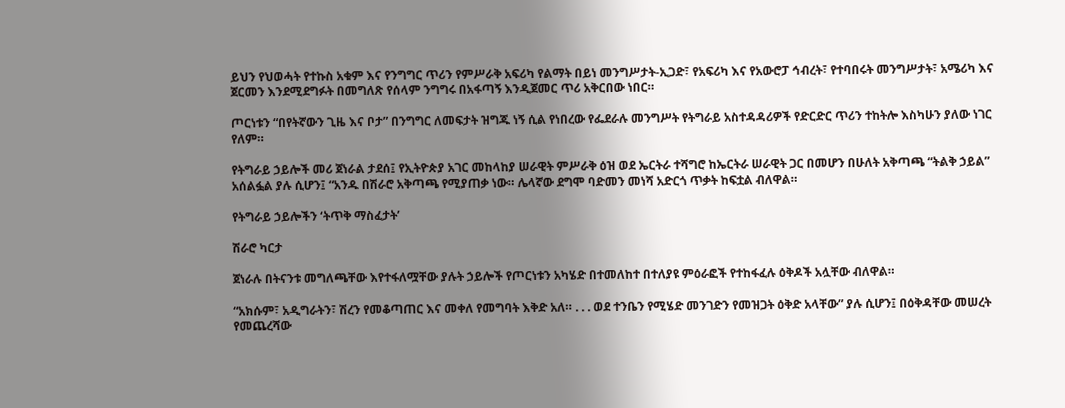ይህን የህወሓት የተኩስ አቁም እና የንግግር ጥሪን የምሥራቅ አፍሪካ የልማት በይነ መንግሥታት-ኢጋድ፣ የአፍሪካ እና የአውሮፓ ኅብረት፣ የተባበሩት መንግሥታት፣ አሜሪካ እና ጀርመን እንደሚደግፉት በመግለጽ የሰላም ንግግሩ በአፋጣኝ እንዲጀመር ጥሪ አቅርበው ነበር።

ጦርነቱን “በየትኛውን ጊዜ እና ቦታ” በንግግር ለመፍታት ዝግጁ ነኝ ሲል የነበረው የፌደራሉ መንግሥት የትግራይ አስተዳዳሪዎች የድርድር ጥሪን ተከትሎ እስካሁን ያለው ነገር የለም።

የትግራይ ኃይሎች መሪ ጀነራል ታደሰ፤ የኢትዮጵያ አገር መከላከያ ሠራዊት ምሥራቅ ዕዝ ወደ ኤርትራ ተሻግሮ ከኤርትራ ሠራዊት ጋር በመሆን በሁለት አቅጣጫ “ትልቅ ኃይል” አሰልፏል ያሉ ሲሆን፤ “አንዱ በሽራሮ አቅጣጫ የሚያጠቃ ነው። ሌላኛው ደግሞ ባድመን መነሻ አድርጎ ጥቃት ከፍቷል ብለዋል።

የትግራይ ኃይሎችን ‘ትጥቅ ማስፈታት’

ሽራሮ ካርታ

ጀነራሉ በትናንቱ መግለጫቸው እየተፋለሟቸው ያሉት ኃይሎች የጦርነቱን አካሄድ በተመለከተ በተለያዩ ምዕራፎች የተከፋፈሉ ዕቅዶች አሏቸው ብለዋል።

“አክሱም፣ አዲግራትን፣ ሽረን የመቆጣጠር እና መቀለ የመግባት እቅድ አለ። . . . ወደ ተንቤን የሚሄድ መንገድን የመዝጋት ዕቅድ አላቸው” ያሉ ሲሆን፤ በዕቅዳቸው መሠረት የመጨረሻው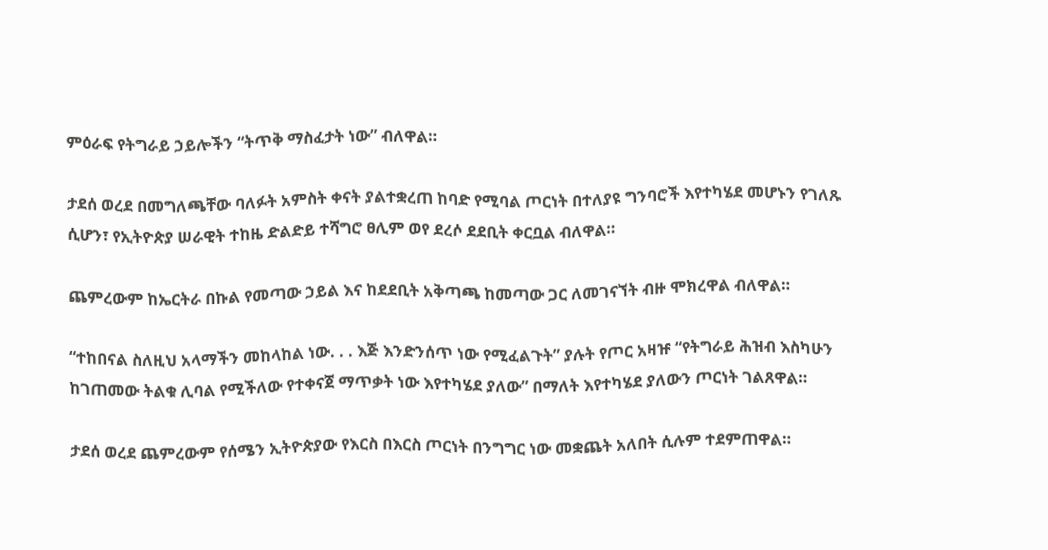ምዕራፍ የትግራይ ኃይሎችን “ትጥቅ ማስፈታት ነው” ብለዋል።

ታደሰ ወረደ በመግለጫቸው ባለፉት አምስት ቀናት ያልተቋረጠ ከባድ የሚባል ጦርነት በተለያዩ ግንባሮች እየተካሄደ መሆኑን የገለጹ ሲሆን፣ የኢትዮጵያ ሠራዊት ተከዜ ድልድይ ተሻግሮ ፀሊም ወየ ደረሶ ደደቢት ቀርቧል ብለዋል።

ጨምረውም ከኤርትራ በኩል የመጣው ኃይል እና ከደደቢት አቅጣጫ ከመጣው ጋር ለመገናኘት ብዙ ሞክረዋል ብለዋል።

“ተከበናል ስለዚህ አላማችን መከላከል ነው. . . እጅ እንድንሰጥ ነው የሚፈልጉት” ያሉት የጦር አዛዡ “የትግራይ ሕዝብ እስካሁን ከገጠመው ትልቁ ሊባል የሚችለው የተቀናጀ ማጥቃት ነው እየተካሄደ ያለው” በማለት እየተካሄደ ያለውን ጦርነት ገልጸዋል።

ታደሰ ወረደ ጨምረውም የሰሜን ኢትዮጵያው የእርስ በእርስ ጦርነት በንግግር ነው መቋጨት አለበት ሲሉም ተደምጠዋል።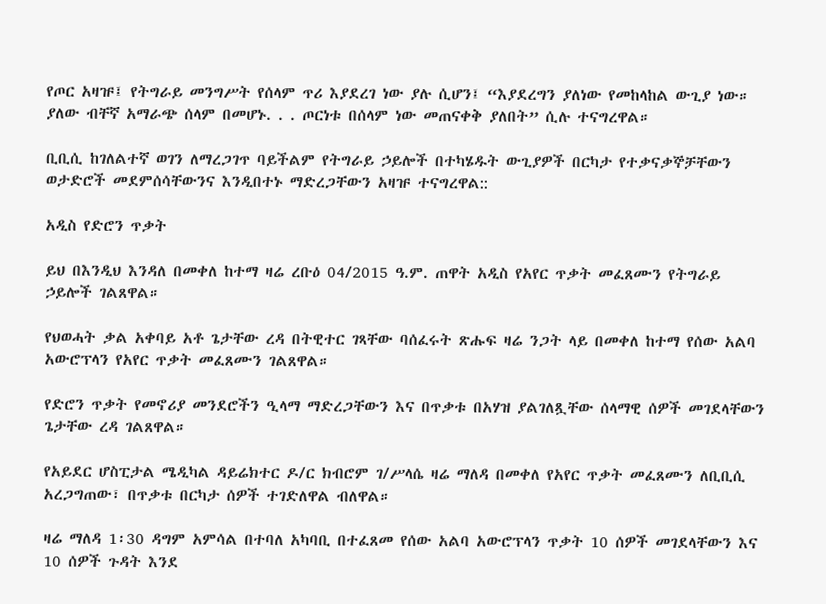የጦር አዛዡ፤ የትግራይ መንግሥት የሰላም ጥሪ እያደረገ ነው ያሉ ሲሆን፤ “እያደረግን ያለነው የመከላከል ውጊያ ነው። ያለው ብቸኛ አማራጭ ሰላም በመሆኑ. . . ጦርነቱ በሰላም ነው መጠናቀቅ ያለበት” ሲሉ ተናግረዋል።

ቢቢሲ ከገለልተኛ ወገን ለማረጋገጥ ባይችልም የትግራይ ኃይሎች በተካሄዱት ውጊያዎች በርካታ የተቃናቃኞቻቸውን ወታድሮች መደምሰሳቸውንና እንዲበተኑ ማድረጋቸውን አዛዡ ተናግረዋል::

አዲስ የድሮን ጥቃት

ይህ በእንዲህ እንዳለ በመቀለ ከተማ ዛሬ ረቡዕ 04/2015 ዓ.ም. ጠዋት አዲስ የአየር ጥቃት መፈጸሙን የትግራይ ኃይሎች ገልጸዋል።

የህወሓት ቃል አቀባይ አቶ ጌታቸው ረዳ በትዊተር ገጻቸው ባሰፈሩት ጽሑፍ ዛሬ ንጋት ላይ በመቀለ ከተማ የሰው አልባ አውሮፕላን የአየር ጥቃት መፈጸሙን ገልጸዋል።

የድሮን ጥቃት የመኖሪያ መንደሮችን ዒላማ ማድረጋቸውን እና በጥቃቱ በአሃዝ ያልገለጿቸው ሰላማዊ ሰዎች መገደላቸውን ጌታቸው ረዳ ገልጸዋል።

የአይደር ሆስፒታል ሜዲካል ዳይሬክተር ዶ/ር ክብሮም ገ/ሥላሴ ዛሬ ማለዳ በመቀለ የአየር ጥቃት መፈጸሙን ለቢቢሲ አረጋግጠው፣ በጥቃቱ በርካታ ሰዎች ተገድለዋል ብለዋል።

ዛሬ ማለዳ 1፡30 ዳግም አምሳል በተባለ አካባቢ በተፈጸመ የሰው አልባ አውሮፕላን ጥቃት 10 ሰዎች መገደላቸውን እና 10 ሰዎች ጉዳት እንደ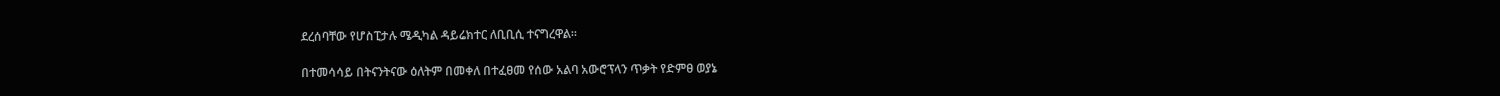ደረሰባቸው የሆስፒታሉ ሜዲካል ዳይሬክተር ለቢቢሲ ተናግረዋል።

በተመሳሳይ በትናንትናው ዕለትም በመቀለ በተፈፀመ የሰው አልባ አውሮፕላን ጥቃት የድምፀ ወያኔ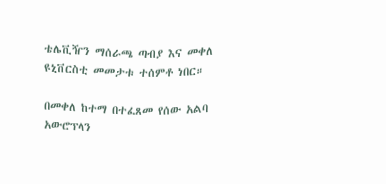ቴሌቪዥን ማሰራጫ ጣብያ እና መቀለ ዩኒቨርስቲ መመታቱ ተሰምቶ ነበር።

በመቀለ ከተማ በተፈጸመ የሰው አልባ አውሮፕላን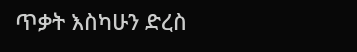ጥቃት እስካሁን ድረስ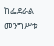ከፌደራል መንግሥቱ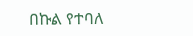በኩል የተባለ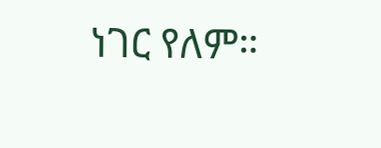ነገር የለም።